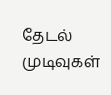தேடல் முடிவுகள்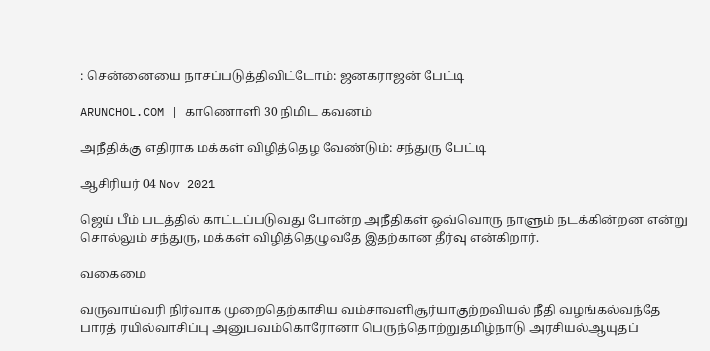: சென்னையை நாசப்படுத்திவிட்டோம்: ஜனகராஜன் பேட்டி

ARUNCHOL.COM | காணொளி 30 நிமிட கவனம்

அநீதிக்கு எதிராக மக்கள் விழித்தெழ வேண்டும்: சந்துரு பேட்டி

ஆசிரியர் 04 Nov 2021

ஜெய் பீம் படத்தில் காட்டப்படுவது போன்ற அநீதிகள் ஒவ்வொரு நாளும் நடக்கின்றன என்று சொல்லும் சந்துரு, மக்கள் விழித்தெழுவதே இதற்கான தீர்வு என்கிறார்.

வகைமை

வருவாய்வரி நிர்வாக முறைதெற்காசிய வம்சாவளிசூர்யாகுற்றவியல் நீதி வழங்கல்வந்தே பாரத் ரயில்வாசிப்பு அனுபவம்கொரோனா பெருந்தொற்றுதமிழ்நாடு அரசியல்ஆயுதப்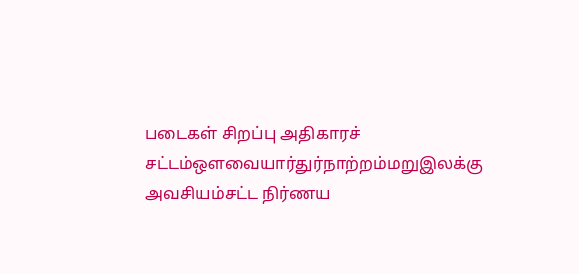படைகள் சிறப்பு அதிகாரச் சட்டம்ஔவையார்துர்நாற்றம்மறுஇலக்கு அவசியம்சட்ட நிர்ணய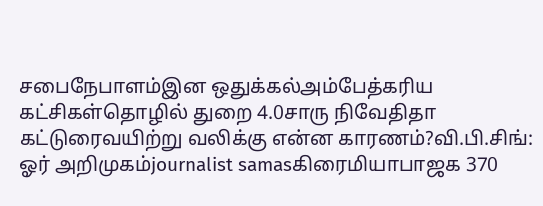சபைநேபாளம்இன ஒதுக்கல்அம்பேத்கரிய கட்சிகள்தொழில் துறை 4.0சாரு நிவேதிதா கட்டுரைவயிற்று வலிக்கு என்ன காரணம்?வி.பி.சிங்: ஓர் அறிமுகம்journalist samasகிரைமியாபாஜக 370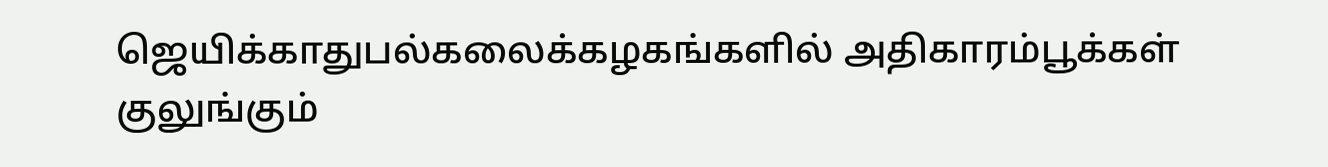ஜெயிக்காதுபல்கலைக்கழகங்களில் அதிகாரம்பூக்கள் குலுங்கும்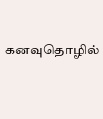கனவுதொழில்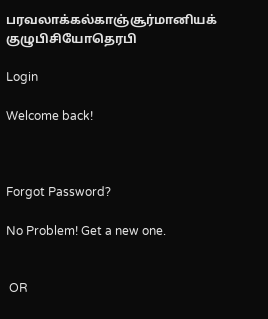பரவலாக்கல்காஞ்சூர்மானியக் குழுபிசியோதெரபி

Login

Welcome back!



Forgot Password?

No Problem! Get a new one.


 OR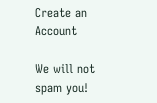Create an Account

We will not spam you!